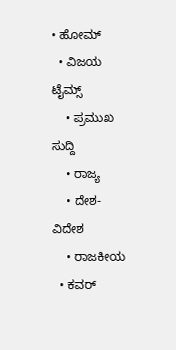• ಹೋಮ್
  • ವಿಜಯ ಟೈಮ್ಸ್‌
    • ಪ್ರಮುಖ ಸುದ್ದಿ
    • ರಾಜ್ಯ
    • ದೇಶ-ವಿದೇಶ
    • ರಾಜಕೀಯ
  • ಕವರ್‌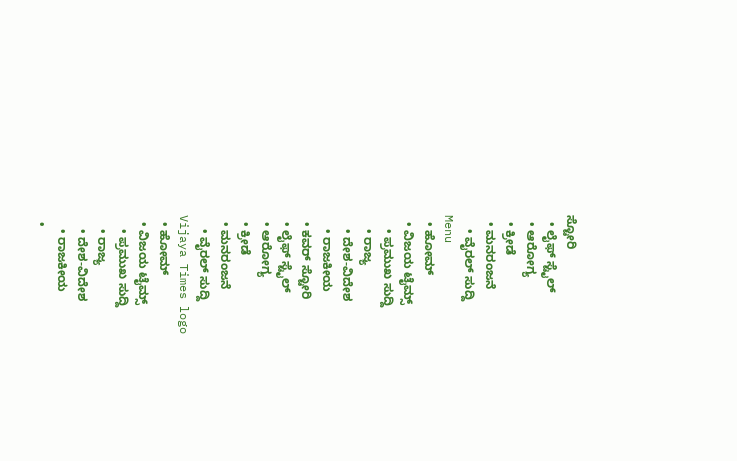ಸ್ಟೋರಿ
  • ಲೈಫ್ ಸ್ಟೈಲ್
  • ಆರೋಗ್ಯ
  • ಕ್ರೀಡೆ
  • ಮನರಂಜನೆ
    • ವೈರಲ್ ಸುದ್ದಿ
Menu
  • ಹೋಮ್
  • ವಿಜಯ ಟೈಮ್ಸ್‌
    • ಪ್ರಮುಖ ಸುದ್ದಿ
    • ರಾಜ್ಯ
    • ದೇಶ-ವಿದೇಶ
    • ರಾಜಕೀಯ
  • ಕವರ್‌ ಸ್ಟೋರಿ
  • ಲೈಫ್ ಸ್ಟೈಲ್
  • ಆರೋಗ್ಯ
  • ಕ್ರೀಡೆ
  • ಮನರಂಜನೆ
    • ವೈರಲ್ ಸುದ್ದಿ
Vijaya Times logo
  • ಹೋಮ್
  • ವಿಜಯ ಟೈಮ್ಸ್‌
    • ಪ್ರಮುಖ ಸುದ್ದಿ
    • ರಾಜ್ಯ
    • ದೇಶ-ವಿದೇಶ
    • ರಾಜಕೀಯ
  •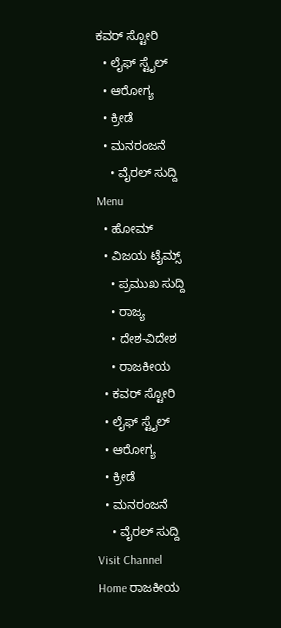ಕವರ್‌ ಸ್ಟೋರಿ
  • ಲೈಫ್ ಸ್ಟೈಲ್
  • ಆರೋಗ್ಯ
  • ಕ್ರೀಡೆ
  • ಮನರಂಜನೆ
    • ವೈರಲ್ ಸುದ್ದಿ
Menu
  • ಹೋಮ್
  • ವಿಜಯ ಟೈಮ್ಸ್‌
    • ಪ್ರಮುಖ ಸುದ್ದಿ
    • ರಾಜ್ಯ
    • ದೇಶ-ವಿದೇಶ
    • ರಾಜಕೀಯ
  • ಕವರ್‌ ಸ್ಟೋರಿ
  • ಲೈಫ್ ಸ್ಟೈಲ್
  • ಆರೋಗ್ಯ
  • ಕ್ರೀಡೆ
  • ಮನರಂಜನೆ
    • ವೈರಲ್ ಸುದ್ದಿ
Visit Channel
Home ರಾಜಕೀಯ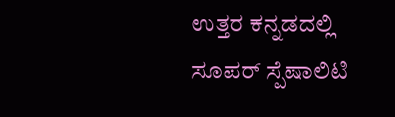ಉತ್ತರ ಕನ್ನಡದಲ್ಲಿ ಸೂಪರ್ ಸ್ಪೆಷಾಲಿಟಿ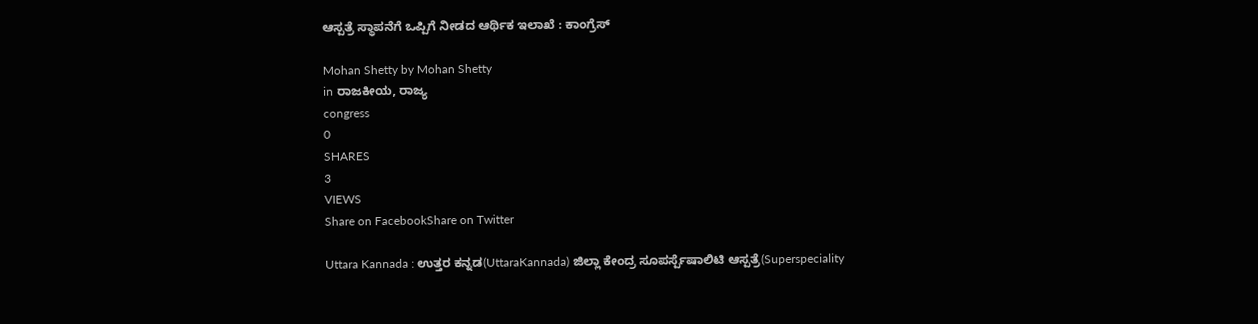ಆಸ್ಪತ್ರೆ ಸ್ಥಾಪನೆಗೆ ಒಪ್ಪಿಗೆ ನೀಡದ ಆರ್ಥಿಕ ಇಲಾಖೆ : ಕಾಂಗ್ರೆಸ್

Mohan Shetty by Mohan Shetty
in ರಾಜಕೀಯ, ರಾಜ್ಯ
congress
0
SHARES
3
VIEWS
Share on FacebookShare on Twitter

Uttara Kannada : ಉತ್ತರ ಕನ್ನಡ(UttaraKannada) ಜಿಲ್ಲಾ ಕೇಂದ್ರ ಸೂಪರ್ಸ್ಪೆಷಾಲಿಟಿ ಆಸ್ಪತ್ರೆ(Superspeciality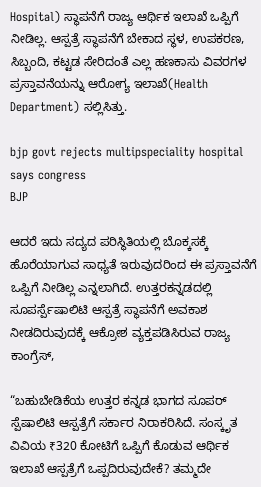Hospital) ಸ್ಥಾಪನೆಗೆ ರಾಜ್ಯ ಆರ್ಥಿಕ ಇಲಾಖೆ ಒಪ್ಪಿಗೆ ನೀಡಿಲ್ಲ. ಆಸ್ಪತ್ರೆ ಸ್ಥಾಪನೆಗೆ ಬೇಕಾದ ಸ್ಥಳ, ಉಪಕರಣ, ಸಿಬ್ಬಂದಿ, ಕಟ್ಟಡ ಸೇರಿದಂತೆ ಎಲ್ಲ ಹಣಕಾಸು ವಿವರಗಳ ಪ್ರಸ್ತಾವನೆಯನ್ನು ಆರೋಗ್ಯ ಇಲಾಖೆ(Health Department) ಸಲ್ಲಿಸಿತ್ತು.

bjp govt rejects multipspeciality hospital says congress
BJP

ಆದರೆ ಇದು ಸದ್ಯದ ಪರಿಸ್ಥಿತಿಯಲ್ಲಿ ಬೊಕ್ಕಸಕ್ಕೆ ಹೊರೆಯಾಗುವ ಸಾಧ್ಯತೆ ಇರುವುದರಿಂದ ಈ ಪ್ರಸ್ತಾವನೆಗೆ ಒಪ್ಪಿಗೆ ನೀಡಿಲ್ಲ ಎನ್ನಲಾಗಿದೆ. ಉತ್ತರಕನ್ನಡದಲ್ಲಿ ಸೂಪರ್ಸ್ಪೆಷಾಲಿಟಿ ಆಸ್ಪತ್ರೆ ಸ್ಥಾಪನೆಗೆ ಅವಕಾಶ ನೀಡದಿರುವುದಕ್ಕೆ ಆಕ್ರೋಶ ವ್ಯಕ್ತಪಡಿಸಿರುವ ರಾಜ್ಯ ಕಾಂಗ್ರೆಸ್,

“ಬಹುಬೇಡಿಕೆಯ ಉತ್ತರ ಕನ್ನಡ ಭಾಗದ ಸೂಪರ್ ಸ್ಪೆಷಾಲಿಟಿ ಆಸ್ಪತ್ರೆಗೆ ಸರ್ಕಾರ ನಿರಾಕರಿಸಿದೆ. ಸಂಸ್ಕೃತ ವಿವಿಯ ₹320 ಕೋಟಿಗೆ ಒಪ್ಪಿಗೆ ಕೊಡುವ ಆರ್ಥಿಕ ಇಲಾಖೆ ಆಸ್ಪತ್ರೆಗೆ ಒಪ್ಪದಿರುವುದೇಕೆ? ತಮ್ಮದೇ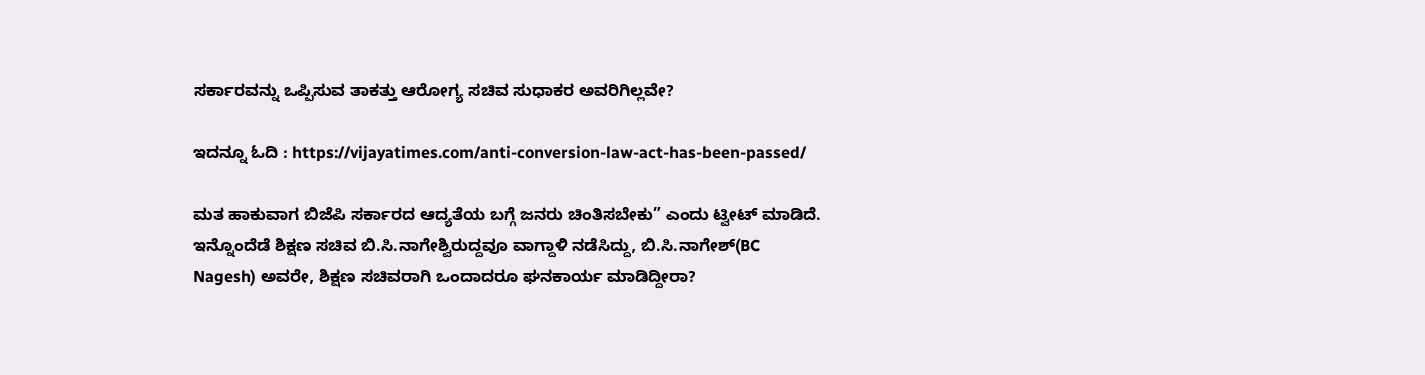ಸರ್ಕಾರವನ್ನು ಒಪ್ಪಿಸುವ ತಾಕತ್ತು ಆರೋಗ್ಯ ಸಚಿವ ಸುಧಾಕರ ಅವರಿಗಿಲ್ಲವೇ?

ಇದನ್ನೂ ಓದಿ : https://vijayatimes.com/anti-conversion-law-act-has-been-passed/

ಮತ ಹಾಕುವಾಗ ಬಿಜೆಪಿ ಸರ್ಕಾರದ ಆದ್ಯತೆಯ ಬಗ್ಗೆ ಜನರು ಚಿಂತಿಸಬೇಕು” ಎಂದು ಟ್ವೀಟ್ ಮಾಡಿದೆ. ಇನ್ನೊಂದೆಡೆ ಶಿಕ್ಷಣ ಸಚಿವ ಬಿ.ಸಿ.ನಾಗೇಶ್ವಿರುದ್ದವೂ ವಾಗ್ದಾಳಿ ನಡೆಸಿದ್ದು, ಬಿ.ಸಿ.ನಾಗೇಶ್(BC Nagesh) ಅವರೇ, ಶಿಕ್ಷಣ ಸಚಿವರಾಗಿ ಒಂದಾದರೂ ಘನಕಾರ್ಯ ಮಾಡಿದ್ದೀರಾ?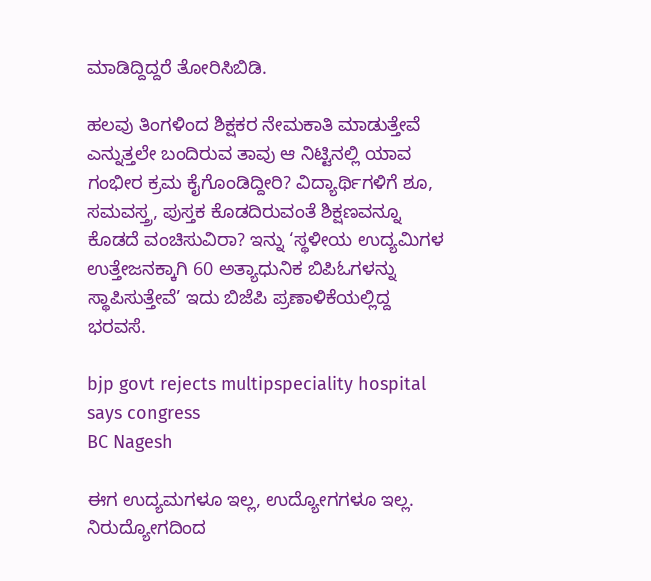ಮಾಡಿದ್ದಿದ್ದರೆ ತೋರಿಸಿಬಿಡಿ.

ಹಲವು ತಿಂಗಳಿಂದ ಶಿಕ್ಷಕರ ನೇಮಕಾತಿ ಮಾಡುತ್ತೇವೆ ಎನ್ನುತ್ತಲೇ ಬಂದಿರುವ ತಾವು ಆ ನಿಟ್ಟಿನಲ್ಲಿ ಯಾವ ಗಂಭೀರ ಕ್ರಮ ಕೈಗೊಂಡಿದ್ದೀರಿ? ವಿದ್ಯಾರ್ಥಿಗಳಿಗೆ ಶೂ, ಸಮವಸ್ತ್ರ, ಪುಸ್ತಕ ಕೊಡದಿರುವಂತೆ ಶಿಕ್ಷಣವನ್ನೂ ಕೊಡದೆ ವಂಚಿಸುವಿರಾ? ಇನ್ನು ‘ಸ್ಥಳೀಯ ಉದ್ಯಮಿಗಳ ಉತ್ತೇಜನಕ್ಕಾಗಿ 60 ಅತ್ಯಾಧುನಿಕ ಬಿಪಿಓಗಳನ್ನು ಸ್ಥಾಪಿಸುತ್ತೇವೆ’ ಇದು ಬಿಜೆಪಿ ಪ್ರಣಾಳಿಕೆಯಲ್ಲಿದ್ದ ಭರವಸೆ.

bjp govt rejects multipspeciality hospital says congress
BC Nagesh

ಈಗ ಉದ್ಯಮಗಳೂ ಇಲ್ಲ, ಉದ್ಯೋಗಗಳೂ ಇಲ್ಲ. ನಿರುದ್ಯೋಗದಿಂದ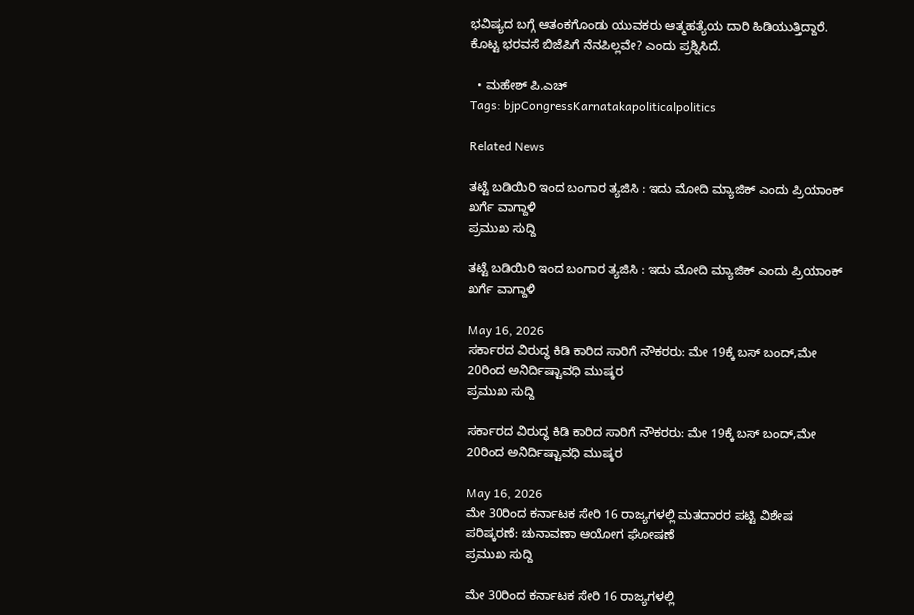ಭವಿಷ್ಯದ ಬಗ್ಗೆ ಆತಂಕಗೊಂಡು ಯುವಕರು ಆತ್ಮಹತ್ಯೆಯ ದಾರಿ ಹಿಡಿಯುತ್ತಿದ್ದಾರೆ. ಕೊಟ್ಟ ಭರವಸೆ ಬಿಜೆಪಿಗೆ ನೆನಪಿಲ್ಲವೇ? ಎಂದು ಪ್ರಶ್ನಿಸಿದೆ.

  • ಮಹೇಶ್‌ ಪಿ‌.ಎಚ್
Tags: bjpCongressKarnatakapoliticalpolitics

Related News

ತಟ್ಟೆ ಬಡಿಯಿರಿ ಇಂದ ಬಂಗಾರ ತ್ಯಜಿಸಿ : ಇದು ಮೋದಿ ಮ್ಯಾಜಿಕ್ ಎಂದು ಪ್ರಿಯಾಂಕ್ ಖರ್ಗೆ ವಾಗ್ದಾಳಿ
ಪ್ರಮುಖ ಸುದ್ದಿ

ತಟ್ಟೆ ಬಡಿಯಿರಿ ಇಂದ ಬಂಗಾರ ತ್ಯಜಿಸಿ : ಇದು ಮೋದಿ ಮ್ಯಾಜಿಕ್ ಎಂದು ಪ್ರಿಯಾಂಕ್ ಖರ್ಗೆ ವಾಗ್ದಾಳಿ

May 16, 2026
ಸರ್ಕಾರದ ವಿರುದ್ಧ ಕಿಡಿ ಕಾರಿದ ಸಾರಿಗೆ ನೌಕರರು: ಮೇ 19ಕ್ಕೆ ಬಸ್ ಬಂದ್,ಮೇ 20ರಿಂದ ಅನಿರ್ದಿಷ್ಟಾವಧಿ ಮುಷ್ಕರ
ಪ್ರಮುಖ ಸುದ್ದಿ

ಸರ್ಕಾರದ ವಿರುದ್ಧ ಕಿಡಿ ಕಾರಿದ ಸಾರಿಗೆ ನೌಕರರು: ಮೇ 19ಕ್ಕೆ ಬಸ್ ಬಂದ್,ಮೇ 20ರಿಂದ ಅನಿರ್ದಿಷ್ಟಾವಧಿ ಮುಷ್ಕರ

May 16, 2026
ಮೇ 30ರಿಂದ ಕರ್ನಾಟಕ ಸೇರಿ 16 ರಾಜ್ಯಗಳಲ್ಲಿ ಮತದಾರರ ಪಟ್ಟಿ ವಿಶೇಷ ಪರಿಷ್ಕರಣೆ: ಚುನಾವಣಾ ಆಯೋಗ ಘೋಷಣೆ
ಪ್ರಮುಖ ಸುದ್ದಿ

ಮೇ 30ರಿಂದ ಕರ್ನಾಟಕ ಸೇರಿ 16 ರಾಜ್ಯಗಳಲ್ಲಿ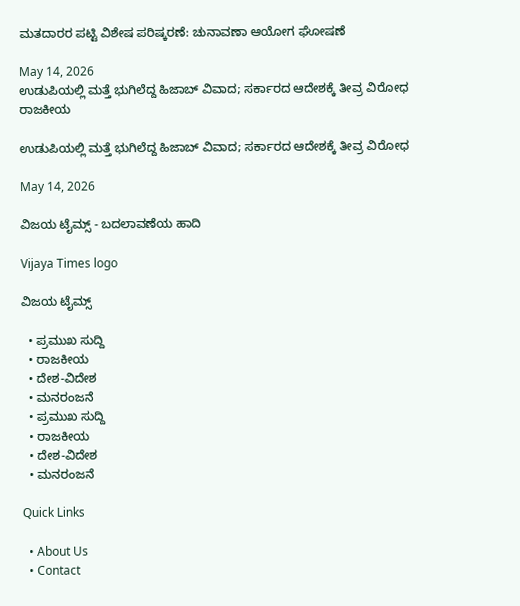ಮತದಾರರ ಪಟ್ಟಿ ವಿಶೇಷ ಪರಿಷ್ಕರಣೆ: ಚುನಾವಣಾ ಆಯೋಗ ಘೋಷಣೆ

May 14, 2026
ಉಡುಪಿಯಲ್ಲಿ ಮತ್ತೆ ಭುಗಿಲೆದ್ದ ಹಿಜಾಬ್‌ ವಿವಾದ; ಸರ್ಕಾರದ ಆದೇಶಕ್ಕೆ ತೀವ್ರ ವಿರೋಧ
ರಾಜಕೀಯ

ಉಡುಪಿಯಲ್ಲಿ ಮತ್ತೆ ಭುಗಿಲೆದ್ದ ಹಿಜಾಬ್‌ ವಿವಾದ; ಸರ್ಕಾರದ ಆದೇಶಕ್ಕೆ ತೀವ್ರ ವಿರೋಧ

May 14, 2026

ವಿಜಯ ಟೈಮ್ಸ್‌ - ಬದಲಾವಣೆಯ ಹಾದಿ

Vijaya Times logo

ವಿಜಯ ಟೈಮ್ಸ್‌

  • ಪ್ರಮುಖ ಸುದ್ದಿ
  • ರಾಜಕೀಯ
  • ದೇಶ-ವಿದೇಶ
  • ಮನರಂಜನೆ
  • ಪ್ರಮುಖ ಸುದ್ದಿ
  • ರಾಜಕೀಯ
  • ದೇಶ-ವಿದೇಶ
  • ಮನರಂಜನೆ

Quick Links

  • About Us
  • Contact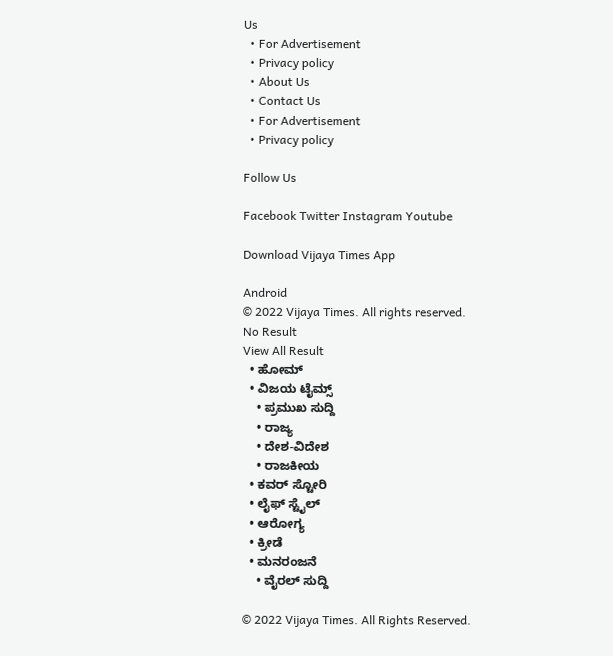Us
  • For Advertisement
  • Privacy policy
  • About Us
  • Contact Us
  • For Advertisement
  • Privacy policy

Follow Us

Facebook Twitter Instagram Youtube

Download Vijaya Times App

Android
© 2022 Vijaya Times. All rights reserved.
No Result
View All Result
  • ಹೋಮ್
  • ವಿಜಯ ಟೈಮ್ಸ್‌
    • ಪ್ರಮುಖ ಸುದ್ದಿ
    • ರಾಜ್ಯ
    • ದೇಶ-ವಿದೇಶ
    • ರಾಜಕೀಯ
  • ಕವರ್‌ ಸ್ಟೋರಿ
  • ಲೈಫ್ ಸ್ಟೈಲ್
  • ಆರೋಗ್ಯ
  • ಕ್ರೀಡೆ
  • ಮನರಂಜನೆ
    • ವೈರಲ್ ಸುದ್ದಿ

© 2022 Vijaya Times. All Rights Reserved.